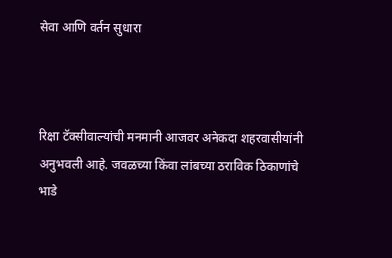सेवा आणि वर्तन सुधारा



रिक्षा टॅक्सीवाल्यांची मनमानी आजवर अनेकदा शहरवासीयांनी अनुभवली आहे. जवळच्या किंवा लांबच्या ठराविक ठिकाणांचे भाडे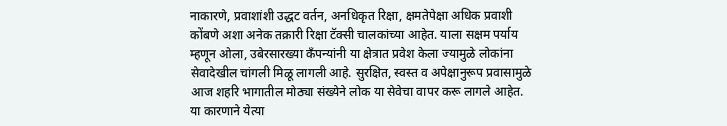नाकारणे, प्रवाशांशी उद्धट वर्तन, अनधिकृत रिक्षा, क्षमतेपेक्षा अधिक प्रवाशी कोंबणे अशा अनेक तक्रारी रिक्षा टॅक्सी चालकांच्या आहेत. याला सक्षम पर्याय म्हणून ओला, उबेरसारख्या कँपन्यांनी या क्षेत्रात प्रवेश केला ज्यामुळे लोकांना सेवादेखील चांगली मिळू लागली आहे. सुरक्षित, स्वस्त व अपेक्षानुरूप प्रवासामुळे आज शहरि भागातील मोठ्या संख्येने लोक या सेवेचा वापर करू लागले आहेत. या कारणाने येत्या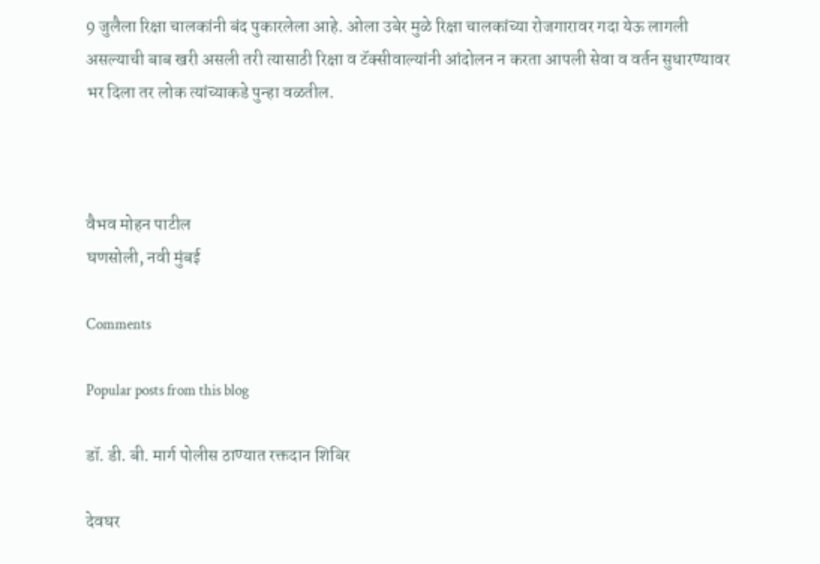9 जुलैला रिक्षा चालकांनी बंद पुकारलेला आहे. ओला उबेर मुळे रिक्षा चालकांच्या रोजगारावर गदा येऊ लागली असल्याची बाब खरी असली तरी त्यासाठी रिक्षा व टॅक्सीवाल्यांनी आंदोलन न करता आपली सेवा व वर्तन सुधारण्यावर भर दिला तर लोक त्यांच्याकडे पुन्हा वळतील.



वैभव मोहन पाटील
घणसोली, नवी मुंबई

Comments

Popular posts from this blog

डॉ. डी. बी. मार्ग पोलीस ठाण्यात रक्तदान शिबिर

देवघर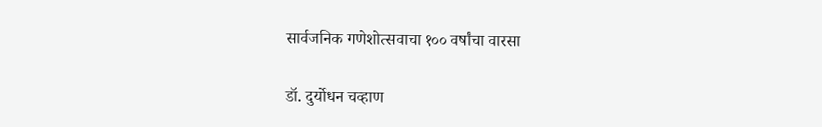सार्वजनिक गणेशोत्सवाचा १०० वर्षांचा वारसा

डॉ. दुर्योधन चव्हाण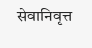सेवानिवृत्त